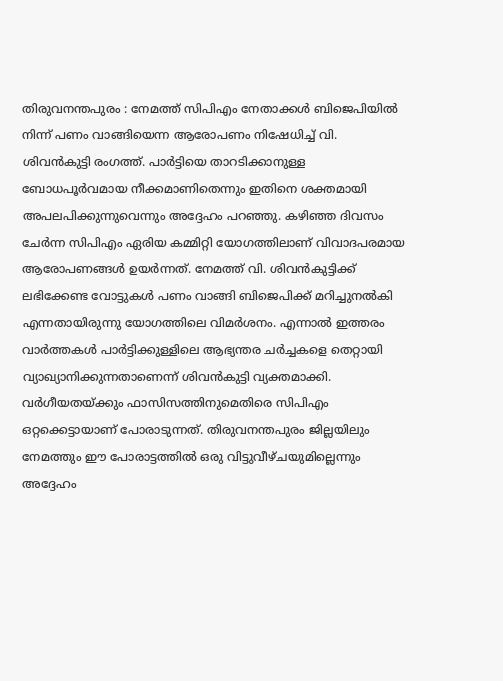തിരുവനന്തപുരം : നേമത്ത് സിപിഎം നേതാക്കൾ ബിജെപിയിൽ നിന്ന് പണം വാങ്ങിയെന്ന ആരോപണം നിഷേധിച്ച് വി. ശിവൻകുട്ടി രംഗത്ത്. പാർട്ടിയെ താറടിക്കാനുള്ള ബോധപൂർവമായ നീക്കമാണിതെന്നും ഇതിനെ ശക്തമായി അപലപിക്കുന്നുവെന്നും അദ്ദേഹം പറഞ്ഞു. കഴിഞ്ഞ ദിവസം ചേർന്ന സിപിഎം ഏരിയ കമ്മിറ്റി യോഗത്തിലാണ് വിവാദപരമായ ആരോപണങ്ങൾ ഉയർന്നത്. നേമത്ത് വി. ശിവൻകുട്ടിക്ക് ലഭിക്കേണ്ട വോട്ടുകൾ പണം വാങ്ങി ബിജെപിക്ക് മറിച്ചുനൽകി എന്നതായിരുന്നു യോഗത്തിലെ വിമർശനം. എന്നാൽ ഇത്തരം വാർത്തകൾ പാർട്ടിക്കുള്ളിലെ ആഭ്യന്തര ചർച്ചകളെ തെറ്റായി വ്യാഖ്യാനിക്കുന്നതാണെന്ന് ശിവൻകുട്ടി വ്യക്തമാക്കി.
വർഗീയതയ്ക്കും ഫാസിസത്തിനുമെതിരെ സിപിഎം ഒറ്റക്കെട്ടായാണ് പോരാടുന്നത്. തിരുവനന്തപുരം ജില്ലയിലും നേമത്തും ഈ പോരാട്ടത്തിൽ ഒരു വിട്ടുവീഴ്ചയുമില്ലെന്നും അദ്ദേഹം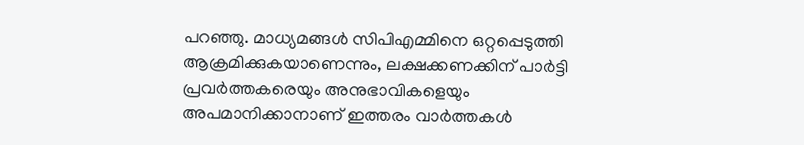പറഞ്ഞു. മാധ്യമങ്ങൾ സിപിഎമ്മിനെ ഒറ്റപ്പെടുത്തി ആക്രമിക്കുകയാണെന്നും, ലക്ഷക്കണക്കിന് പാർട്ടി പ്രവർത്തകരെയും അനുഭാവികളെയും അപമാനിക്കാനാണ് ഇത്തരം വാർത്തകൾ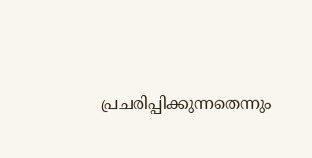പ്രചരിപ്പിക്കുന്നതെന്നും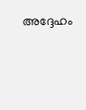അദ്ദേഹം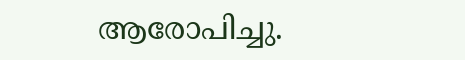ആരോപിച്ചു.